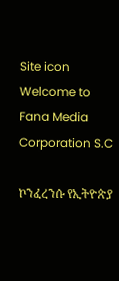Site icon Welcome to Fana Media Corporation S.C

ኮንፈረንሱ የኢትዮጵያ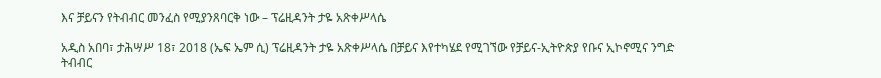እና ቻይናን የትብብር መንፈስ የሚያንጸባርቅ ነው – ፕሬዚዳንት ታዬ አጽቀሥላሴ

አዲስ አበባ፣ ታሕሣሥ 18፣ 2018 (ኤፍ ኤም ሲ) ፕሬዚዳንት ታዬ አጽቀሥላሴ በቻይና እየተካሄደ የሚገኘው የቻይና-ኢትዮጵያ የቡና ኢኮኖሚና ንግድ ትብብር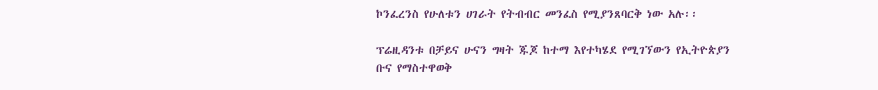ኮንፈረንስ የሁለቱን ሀገራት የትብብር መንፈስ የሚያንጸባርቅ ነው አሉ፡፡

ፕሬዚዳንቱ በቻይና ሁናን ግዛት ጁጆ ከተማ እየተካሄደ የሚገኘውን የኢትዮጵያን ቡና የማስተዋወቅ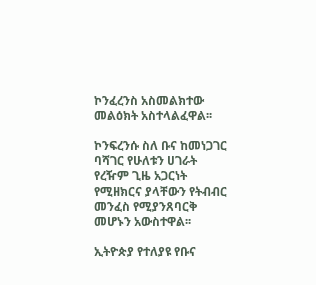ኮንፈረንስ አስመልክተው መልዕክት አስተላልፈዋል፡፡

ኮንፍረንሱ ስለ ቡና ከመነጋገር ባሻገር የሁለቱን ሀገራት የረዥም ጊዜ አጋርነት የሚዘክርና ያላቸውን የትብብር መንፈስ የሚያንጸባርቅ መሆኑን አውስተዋል፡፡

ኢትዮጵያ የተለያዩ የቡና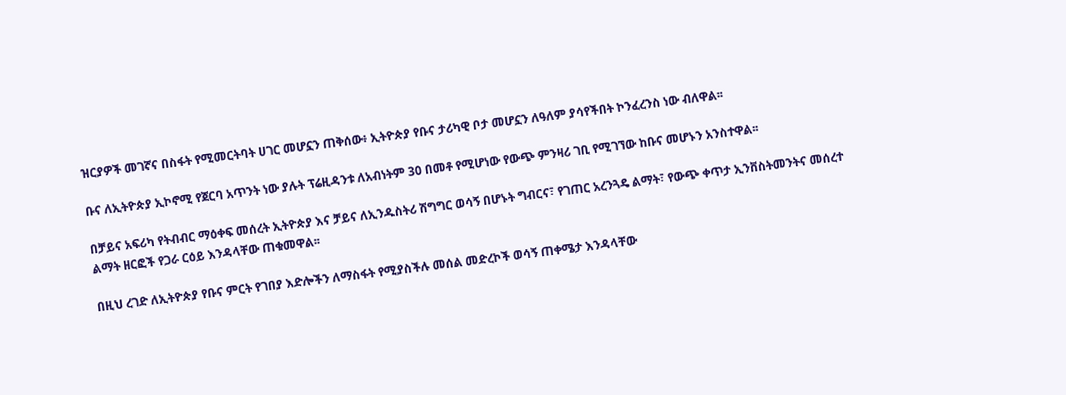ዝርያዎች መገኛና በስፋት የሚመርትባት ሀገር መሆኗን ጠቅሰው፥ ኢትዮጵያ የቡና ታሪካዊ ቦታ መሆኗን ለዓለም ያሳየችበት ኮንፈረንስ ነው ብለዋል፡፡

ቡና ለኢትዮጵያ ኢኮኖሚ የጀርባ አጥንት ነው ያሉት ፕሬዚዳንቱ ለአብነትም 30 በመቶ የሚሆነው የውጭ ምንዛሪ ገቢ የሚገኘው ከቡና መሆኑን አንስተዋል፡፡

በቻይና አፍሪካ የትብብር ማዕቀፍ መሰረት ኢትዮጵያ እና ቻይና ለኢንዱስትሪ ሽግግር ወሳኝ በሆኑት ግብርና፣ የገጠር አረንጓዴ ልማት፣ የውጭ ቀጥታ ኢንቨስትመንትና መሰረተ ልማት ዘርፎች የጋራ ርዕይ እንዳላቸው ጠቁመዋል፡፡

በዚህ ረገድ ለኢትዮጵያ የቡና ምርት የገበያ እድሎችን ለማስፋት የሚያስችሉ መሰል መድረኮች ወሳኝ ጠቀሜታ እንዳላቸው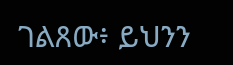ገልጸው፥ ይህንን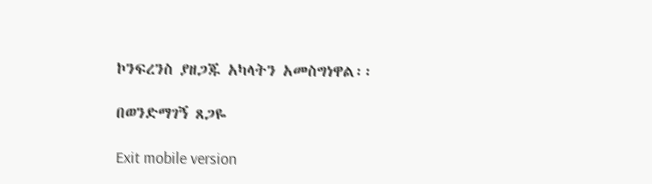ኮንፍረንስ ያዘጋጁ አካላትን አመስግነዋል፡፡

በወንድማገኝ ጸጋዬ

Exit mobile version